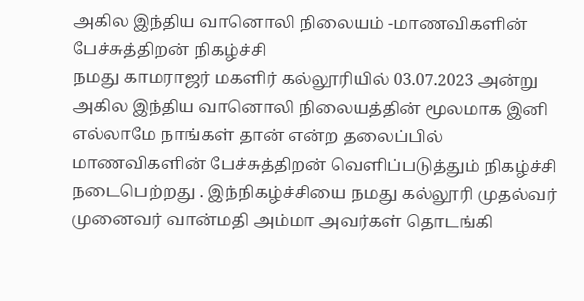அகில இந்திய வானொலி நிலையம் -மாணவிகளின் பேச்சுத்திறன் நிகழ்ச்சி
நமது காமராஜர் மகளிர் கல்லூரியில் 03.07.2023 அன்று அகில இந்திய வானொலி நிலையத்தின் மூலமாக இனி எல்லாமே நாங்கள் தான் என்ற தலைப்பில் மாணவிகளின் பேச்சுத்திறன் வெளிப்படுத்தும் நிகழ்ச்சி நடைபெற்றது . இந்நிகழ்ச்சியை நமது கல்லூரி முதல்வர் முனைவர் வான்மதி அம்மா அவர்கள் தொடங்கி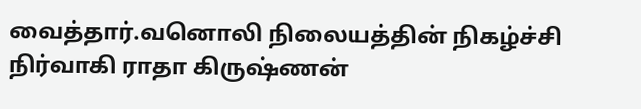வைத்தார்.வனொலி நிலையத்தின் நிகழ்ச்சி நிர்வாகி ராதா கிருஷ்ணன்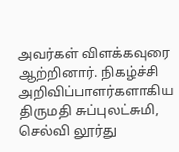அவர்கள் விளக்கவுரை ஆற்றினார். நிகழ்ச்சி அறிவிப்பாளர்களாகிய திருமதி சுப்புலட்சுமி, செல்வி லூர்து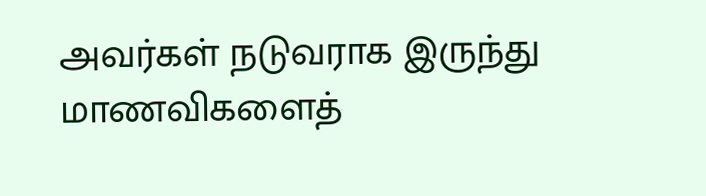அவர்கள் நடுவராக இருந்து மாணவிகளைத்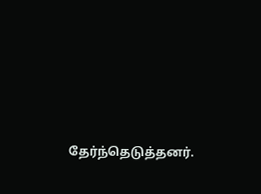தேர்ந்தெடுத்தனர்.